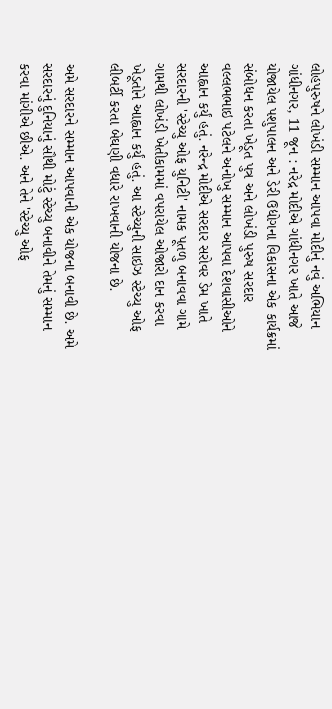લોહપુરુષને લોખંડી સમ્માન આપવા મોદીનું નવું અભિયાન
ગાંધીનગર, 11 જૂન : નરેદ્ર મોદીએ ગાંધીનગર ખાતે આજે યોજાયેલ પશુપાલન અને ડેરી ઉદ્યોગના વિકાસના એક કાર્યક્રમાં સંબોધન કરતા ખેડૂત પુત્ર અને લોખંડી પુરુષ સરદાર વલ્લભભાઇ પટેલને અનોખુ સમ્માન આપવા દેશવાસીઓને આહ્વાન કર્યું હતું. નરેન્દ્ર મોદીએ સરદાર સરોવર ડેમ ખાતે સરદારની 'સ્ટેચ્યુ ઓફ યુનિટી' નામક પૂતળુ બનાવવા ગામે ગામથી લોખંડી ખેતીકામમાં વપરાયેલ ઓજારો દાન કરવા ખેડૂતોને આહ્વાન કર્યું હતું. આ સ્ટેચ્યુની સાઇઝ સ્ટેચ્યુ ઓફ લીબર્ટી કરતા બેઘણી વધારે રાખવાની યોજના છે.

અમે સરદારને સમ્માન આપવાની એક યોજના બનાવી છે. અમે સરદારનું દુનિયાનું સૌથી મોટું સ્ટેચ્યુ બનાવીને તેમનું સમ્માન કરવા માંગીએ છીએ. અને તેને 'સ્ટેચ્યુ ઓફ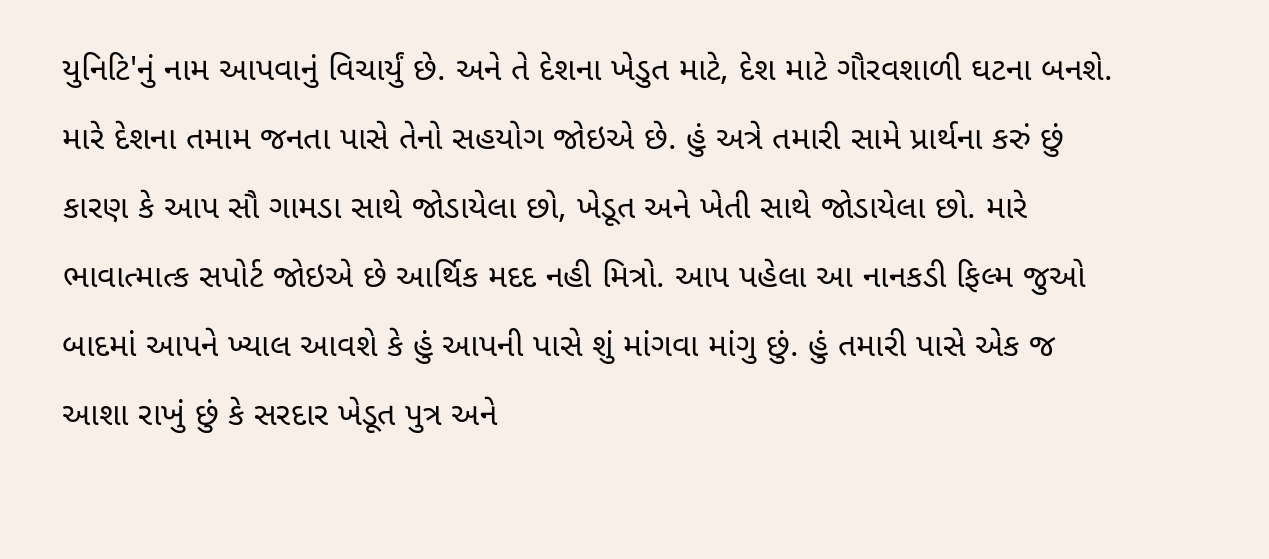યુનિટિ'નું નામ આપવાનું વિચાર્યું છે. અને તે દેશના ખેડુત માટે, દેશ માટે ગૌરવશાળી ઘટના બનશે. મારે દેશના તમામ જનતા પાસે તેનો સહયોગ જોઇએ છે. હું અત્રે તમારી સામે પ્રાર્થના કરું છું કારણ કે આપ સૌ ગામડા સાથે જોડાયેલા છો, ખેડૂત અને ખેતી સાથે જોડાયેલા છો. મારે ભાવાત્માત્ક સપોર્ટ જોઇએ છે આર્થિક મદદ નહી મિત્રો. આપ પહેલા આ નાનકડી ફિલ્મ જુઓ બાદમાં આપને ખ્યાલ આવશે કે હું આપની પાસે શું માંગવા માંગુ છું. હું તમારી પાસે એક જ આશા રાખું છું કે સરદાર ખેડૂત પુત્ર અને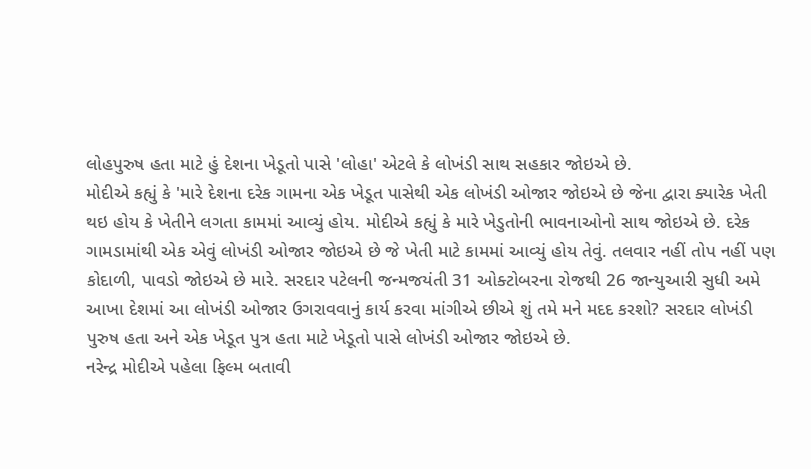લોહપુરુષ હતા માટે હું દેશના ખેડૂતો પાસે 'લોહા' એટલે કે લોખંડી સાથ સહકાર જોઇએ છે.
મોદીએ કહ્યું કે 'મારે દેશના દરેક ગામના એક ખેડૂત પાસેથી એક લોખંડી ઓજાર જોઇએ છે જેના દ્વારા ક્યારેક ખેતી થઇ હોય કે ખેતીને લગતા કામમાં આવ્યું હોય. મોદીએ કહ્યું કે મારે ખેડુતોની ભાવનાઓનો સાથ જોઇએ છે. દરેક ગામડામાંથી એક એવું લોખંડી ઓજાર જોઇએ છે જે ખેતી માટે કામમાં આવ્યું હોય તેવું. તલવાર નહીં તોપ નહીં પણ કોદાળી, પાવડો જોઇએ છે મારે. સરદાર પટેલની જન્મજયંતી 31 ઓક્ટોબરના રોજથી 26 જાન્યુઆરી સુધી અમે આખા દેશમાં આ લોખંડી ઓજાર ઉગરાવવાનું કાર્ય કરવા માંગીએ છીએ શું તમે મને મદદ કરશો? સરદાર લોખંડી પુરુષ હતા અને એક ખેડૂત પુત્ર હતા માટે ખેડૂતો પાસે લોખંડી ઓજાર જોઇએ છે.
નરેન્દ્ર મોદીએ પહેલા ફિલ્મ બતાવી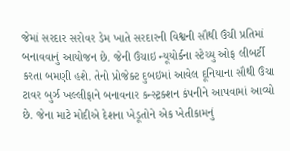જેમાં સરદાર સરોવર ડેમ ખાતે સરદારની વિશ્વની સૌથી ઉંચી પ્રતિમાં બનાવવાનું આયોજન છે. જેની ઉંચાઇ ન્યૂયોર્કના સ્ટેચ્યુ ઓફ લીબર્ટી કરતા બમણી હશે. તેનો પ્રોજેક્ટ દુબઇમાં આવેલ દૂનિયાના સૌથી ઉંચા ટાવર બુર્ઝ ખલ્લીફાને બનાવનાર કન્સ્ટ્રક્શન કંપનીને આપવામાં આવ્યો છે. જેના માટે મોદીએ દેશના ખેડૂતોને એક ખેતીકામનું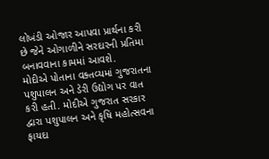લોખંડી ઓજાર આપવા પ્રાર્થના કરી છે જેને ઓગાળીને સરદારની પ્રતિમા બનાવવાના કામમાં આવશે.
મોદીએ પોતાના વક્તવ્યમાં ગુજરાતના પશુપાલન અને ડેરી ઉદ્યોગ પર વાત કરી હતી. મોદીએ ગુજરાત સરકાર દ્વારા પશુપાલન અને કૃષિ મહોત્સવના ફાયદા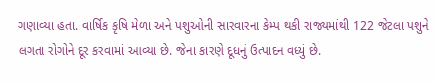ગણાવ્યા હતા. વાર્ષિક કૃષિ મેળા અને પશુઓની સારવારના કેમ્પ થકી રાજ્યમાંથી 122 જેટલા પશુને લગતા રોગોને દૂર કરવામાં આવ્યા છે. જેના કારણે દૂધનું ઉત્પાદન વધ્યું છે.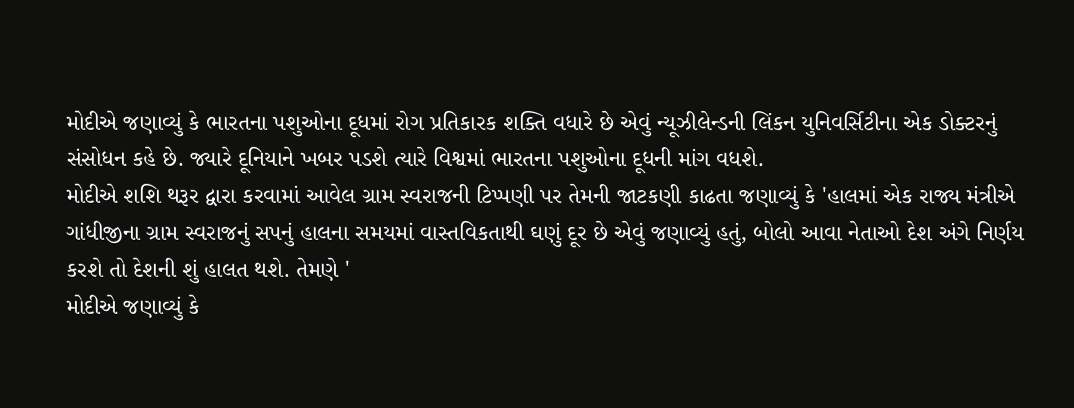મોદીએ જણાવ્યું કે ભારતના પશુઓના દૂધમાં રોગ પ્રતિકારક શક્તિ વધારે છે એવું ન્યૂઝીલેન્ડની લિંકન યુનિવર્સિટીના એક ડોક્ટરનું સંસોધન કહે છે. જ્યારે દૂનિયાને ખબર પડશે ત્યારે વિશ્વમાં ભારતના પશુઓના દૂધની માંગ વધશે.
મોદીએ શશિ થરૂર દ્વારા કરવામાં આવેલ ગ્રામ સ્વરાજની ટિપ્પણી પર તેમની જાટકણી કાઢતા જણાવ્યું કે 'હાલમાં એક રાજ્ય મંત્રીએ ગાંધીજીના ગ્રામ સ્વરાજનું સપનું હાલના સમયમાં વાસ્તવિકતાથી ઘણું દૂર છે એવું જણાવ્યું હતું, બોલો આવા નેતાઓ દેશ અંગે નિર્ણય કરશે તો દેશની શું હાલત થશે. તેમણે '
મોદીએ જણાવ્યું કે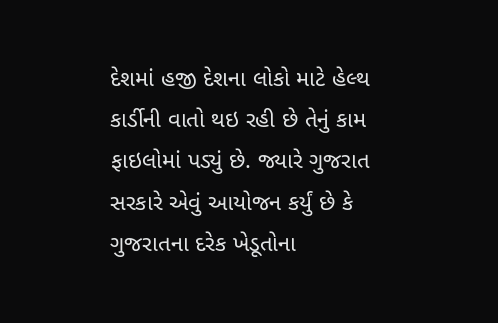દેશમાં હજી દેશના લોકો માટે હેલ્થ કાર્ડીની વાતો થઇ રહી છે તેનું કામ ફાઇલોમાં પડ્યું છે. જ્યારે ગુજરાત સરકારે એવું આયોજન કર્યું છે કે ગુજરાતના દરેક ખેડૂતોના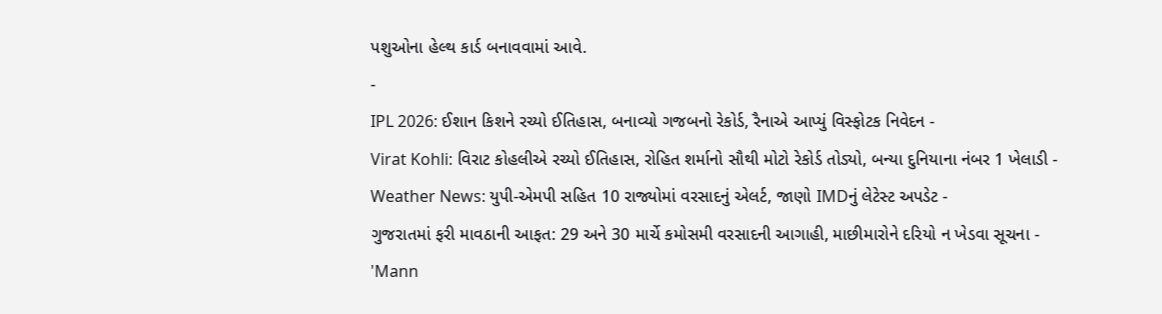પશુઓના હેલ્થ કાર્ડ બનાવવામાં આવે.
-
IPL 2026: ઈશાન કિશને રચ્યો ઈતિહાસ, બનાવ્યો ગજબનો રેકોર્ડ, રૈનાએ આપ્યું વિસ્ફોટક નિવેદન -
Virat Kohli: વિરાટ કોહલીએ રચ્યો ઈતિહાસ, રોહિત શર્માનો સૌથી મોટો રેકોર્ડ તોડ્યો, બન્યા દુનિયાના નંબર 1 ખેલાડી -
Weather News: યુપી-એમપી સહિત 10 રાજ્યોમાં વરસાદનું એલર્ટ, જાણો IMDનું લેટેસ્ટ અપડેટ -
ગુજરાતમાં ફરી માવઠાની આફત: 29 અને 30 માર્ચે કમોસમી વરસાદની આગાહી, માછીમારોને દરિયો ન ખેડવા સૂચના -
'Mann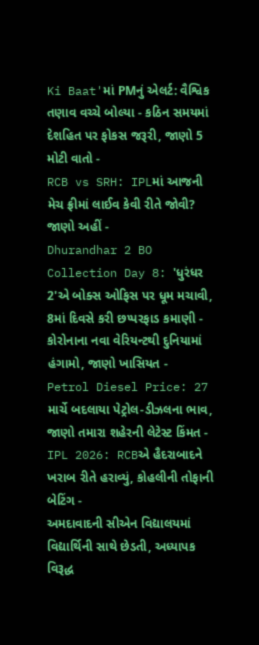Ki Baat'માં PMનું એલર્ટ: વૈશ્વિક તણાવ વચ્ચે બોલ્યા - કઠિન સમયમાં દેશહિત પર ફોકસ જરૂરી, જાણો 5 મોટી વાતો -
RCB vs SRH: IPLમાં આજની મેચ ફ્રીમાં લાઈવ કેવી રીતે જોવી? જાણો અહીં -
Dhurandhar 2 BO Collection Day 8: 'ધુરંધર 2'એ બોક્સ ઓફિસ પર ધૂમ મચાવી, 8માં દિવસે કરી છપ્પરફાડ કમાણી -
કોરોનાના નવા વેરિયન્ટથી દુનિયામાં હંગામો, જાણો ખાસિયત -
Petrol Diesel Price: 27 માર્ચે બદલાયા પેટ્રોલ-ડીઝલના ભાવ, જાણો તમારા શહેરની લેટેસ્ટ કિંમત -
IPL 2026: RCBએ હૈદરાબાદને ખરાબ રીતે હરાવ્યું, કોહલીની તોફાની બેટિંગ -
અમદાવાદની સીએન વિદ્યાલયમાં વિદ્યાર્થિની સાથે છેડતી, અધ્યાપક વિરૂદ્ધ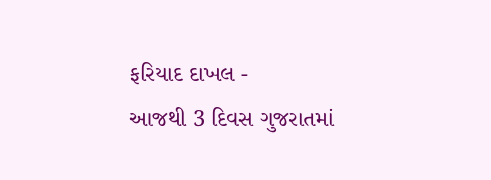ફરિયાદ દાખલ -
આજથી 3 દિવસ ગુજરાતમાં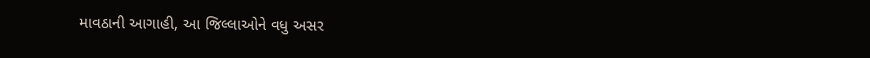માવઠાની આગાહી, આ જિલ્લાઓને વધુ અસર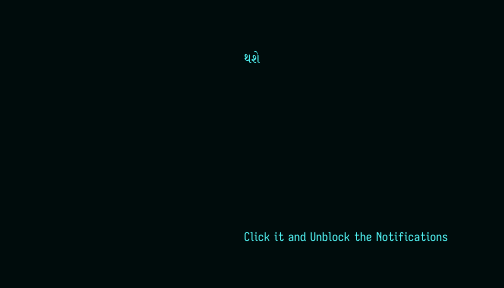થશે








Click it and Unblock the Notifications